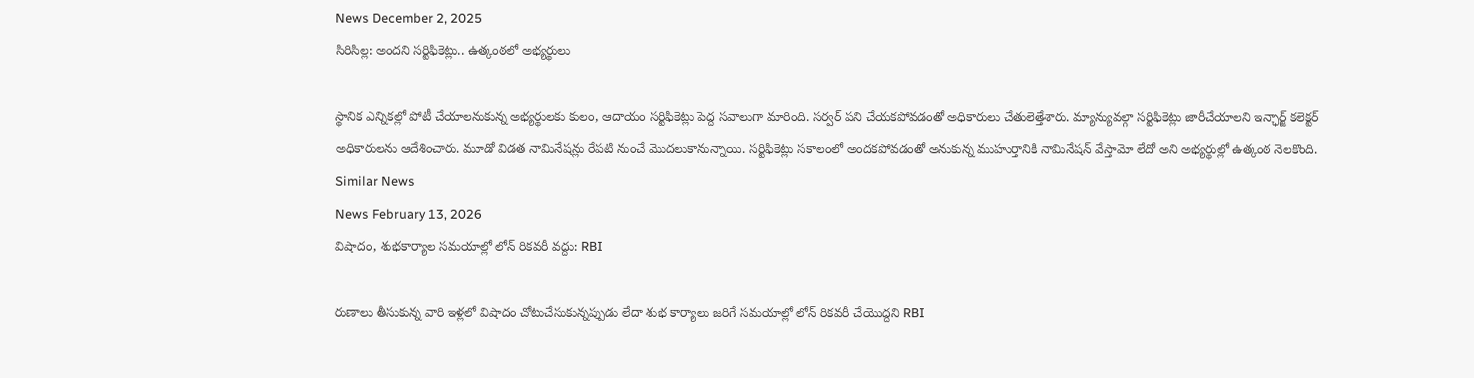News December 2, 2025
సిరిసిల్ల: అందని సర్టిఫికెట్లు.. ఉత్కంఠలో అభ్యర్థులు

స్థానిక ఎన్నికల్లో పోటీ చేయాలనుకున్న అభ్యర్థులకు కులం, ఆదాయం సర్టిఫికెట్లు పెద్ద సవాలుగా మారింది. సర్వర్ పని చేయకపోవడంతో అధికారులు చేతులెత్తేశారు. మ్యాన్యువల్గా సర్టిఫికెట్లు జారీచేయాలని ఇన్ఛార్జ్ కలెక్టర్ అధికారులను ఆదేశించారు. మూడో విడత నామినేషన్లు రేపటి నుంచే మొదలుకానున్నాయి. సర్టిఫికెట్లు సకాలంలో అందకపోవడంతో అనుకున్న ముహుర్తానికి నామినేషన్ వేస్తామో లేదో అని అభ్యర్థుల్లో ఉత్కంఠ నెలకొంది.
Similar News
News February 13, 2026
విషాదం, శుభకార్యాల సమయాల్లో లోన్ రికవరీ వద్దు: RBI

రుణాలు తీసుకున్న వారి ఇళ్లలో విషాదం చోటుచేసుకున్నప్పుడు లేదా శుభ కార్యాలు జరిగే సమయాల్లో లోన్ రికవరీ చేయొద్దని RBI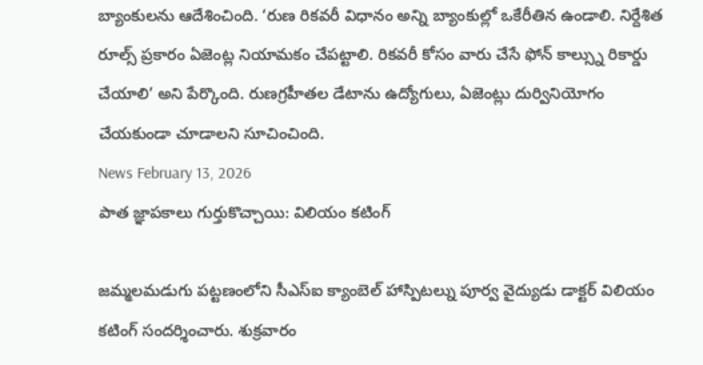బ్యాంకులను ఆదేశించింది. ‘రుణ రికవరీ విధానం అన్ని బ్యాంకుల్లో ఒకేరీతిన ఉండాలి. నిర్దేశిత రూల్స్ ప్రకారం ఏజెంట్ల నియామకం చేపట్టాలి. రికవరీ కోసం వారు చేసే ఫోన్ కాల్స్ను రికార్డు చేయాలి’ అని పేర్కొంది. రుణగ్రహీతల డేటాను ఉద్యోగులు, ఏజెంట్లు దుర్వినియోగం చేయకుండా చూడాలని సూచించింది.
News February 13, 2026
పాత జ్ఞాపకాలు గుర్తుకొచ్చాయి: విలియం కటింగ్

జమ్మలమడుగు పట్టణంలోని సీఎస్ఐ క్యాంబెల్ హాస్పిటల్ను పూర్వ వైద్యుడు డాక్టర్ విలియం కటింగ్ సందర్శించారు. శుక్రవారం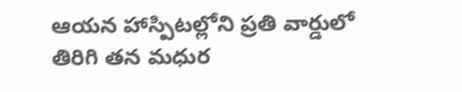ఆయన హాస్పిటల్లోని ప్రతి వార్డులో తిరిగి తన మధుర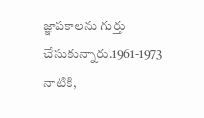జ్ఞాపకాలను గుర్తు చేసుకున్నారు.1961-1973 నాటికి,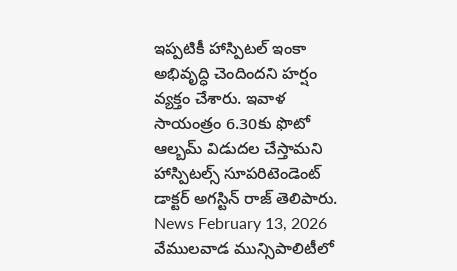ఇప్పటికీ హాస్పిటల్ ఇంకా అభివృద్ధి చెందిందని హర్షం వ్యక్తం చేశారు. ఇవాళ సాయంత్రం 6.30కు ఫొటో ఆల్బమ్ విడుదల చేస్తామని హాస్పిటల్స్ సూపరిటెండెంట్ డాక్టర్ అగస్టిన్ రాజ్ తెలిపారు.
News February 13, 2026
వేములవాడ మున్సిపాలిటీలో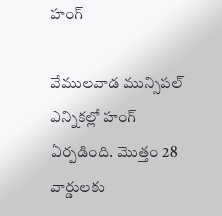హంగ్

వేములవాడ మున్సిపల్ ఎన్నికల్లో హంగ్ ఏర్పడింది. మొత్తం 28 వార్డులకు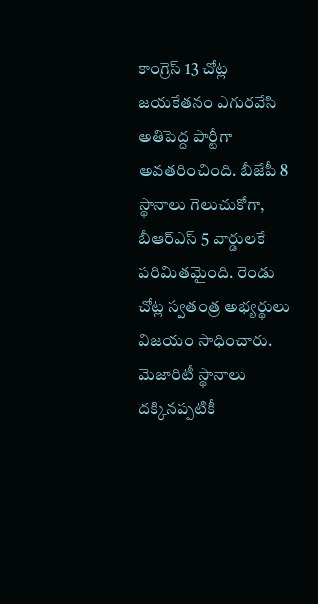కాంగ్రెస్ 13 చోట్ల జయకేతనం ఎగురవేసి అతిపెద్ద పార్టీగా అవతరించింది. బీజేపీ 8 స్థానాలు గెలుచుకోగా, బీఆర్ఎస్ 5 వార్డులకే పరిమితమైంది. రెండు చోట్ల స్వతంత్ర అభ్యర్థులు విజయం సాధించారు. మెజారిటీ స్థానాలు దక్కినప్పటికీ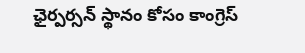ఛైర్పర్సన్ స్థానం కోసం కాంగ్రెస్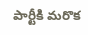పార్టీకి మరొక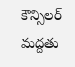కౌన్సిలర్ మద్దతు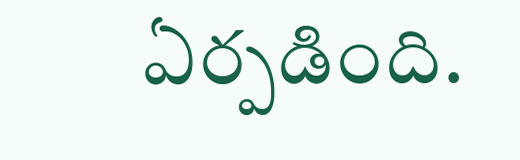ఏర్పడింది.